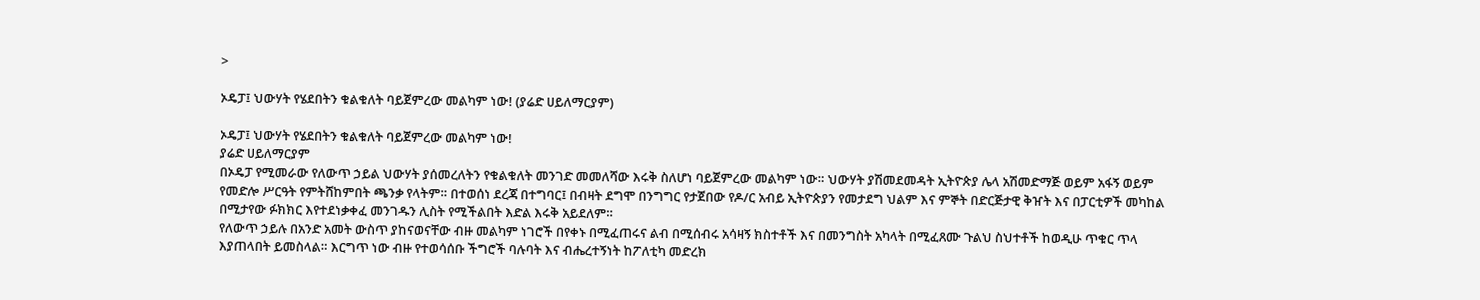>

ኦዴፓ፤ ህውሃት የሄደበትን ቁልቁለት ባይጀምረው መልካም ነው! (ያሬድ ሀይለማርያም)

ኦዴፓ፤ ህውሃት የሄደበትን ቁልቁለት ባይጀምረው መልካም ነው!
ያሬድ ሀይለማርያም
በኦዴፓ የሚመራው የለውጥ ኃይል ህውሃት ያሰመረለትን የቁልቁለት መንገድ መመለሻው እሩቅ ስለሆነ ባይጀምረው መልካም ነው። ህውሃት ያሽመደመዳት ኢትዮጵያ ሌላ አሽመድማጅ ወይም አፋኝ ወይም የመድሎ ሥርዓት የምትሸከምበት ጫንቃ የላትም። በተወሰነ ደረጃ በተግባር፤ በብዛት ደግሞ በንግግር የታጀበው የዶ/ር አብይ ኢትዮጵያን የመታደግ ህልም እና ምኞት በድርጅታዊ ቅዠት እና በፓርቲዎች መካከል በሚታየው ፉክክር እየተደነቃቀፈ መንገዱን ሊስት የሚችልበት እድል እሩቅ አይደለም።
የለውጥ ኃይሉ በአንድ አመት ውስጥ ያከናወናቸው ብዙ መልካም ነገሮች በየቀኑ በሚፈጠሩና ልብ በሚሰብሩ አሳዛኝ ክስተቶች እና በመንግስት አካላት በሚፈጸሙ ጉልህ ስህተቶች ከወዲሁ ጥቁር ጥላ እያጠላበት ይመስላል። እርግጥ ነው ብዙ የተወሳሰቡ ችግሮች ባሉባት እና ብሔረተኝነት ከፖለቲካ መድረክ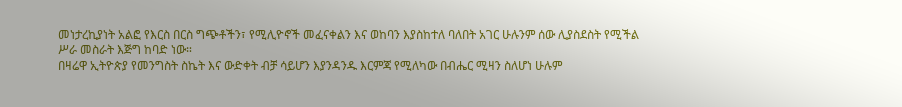መነታረኪያነት አልፎ የእርስ በርስ ግጭቶችን፣ የሚሊዮኖች መፈናቀልን እና ወከባን እያስከተለ ባለበት አገር ሁሉንም ሰው ሊያስደስት የሚችል ሥራ መስራት እጅግ ከባድ ነው።
በዛሬዋ ኢትዮጵያ የመንግስት ስኬት እና ውድቀት ብቻ ሳይሆን እያንዳንዱ እርምጃ የሚለካው በብሔር ሚዛን ስለሆነ ሁሉም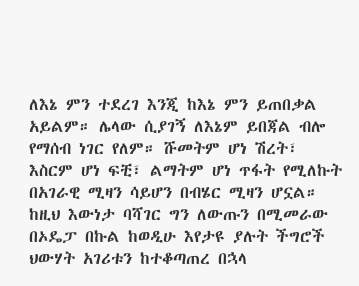ለእኔ ምን ተደረገ እንጂ ከእኔ ምን ይጠበቃል አይልም። ሌላው ሲያገኝ ለእኔም ይበጃል ብሎ የማሰብ ነገር የለም። ሹመትም ሆነ ሽረት፣ እስርም ሆነ ፍቺ፣ ልማትም ሆነ ጥፋት የሚለኩት በአገራዊ ሚዛን ሳይሆን በብሄር ሚዛን ሆኗል።
ከዚህ እውነታ ባሻገር ግን ለውጡን በሚመራው በኦዴፓ በኩል ከወዲሁ እየታዩ ያሉት ችግሮች ህውሃት አገሪቱን ከተቆጣጠረ በኋላ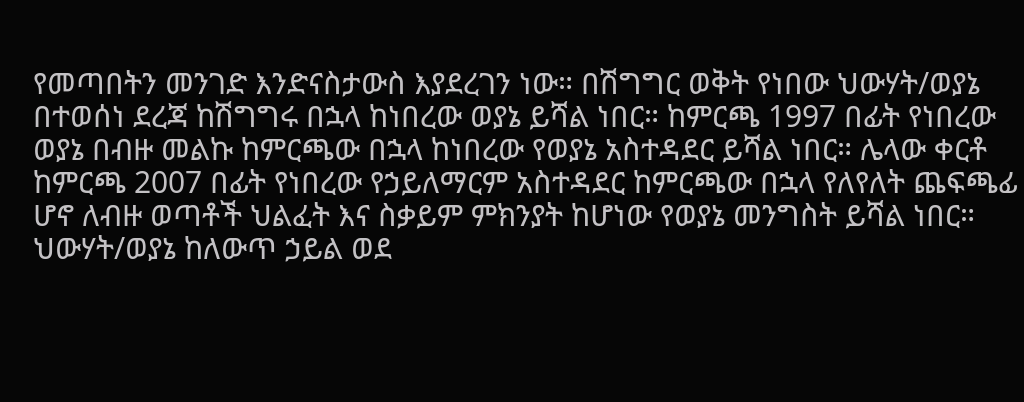የመጣበትን መንገድ እንድናስታውስ እያደረገን ነው። በሽግግር ወቅት የነበው ህውሃት/ወያኔ በተወሰነ ደረጃ ከሽግግሩ በኋላ ከነበረው ወያኔ ይሻል ነበር። ከምርጫ 1997 በፊት የነበረው ወያኔ በብዙ መልኩ ከምርጫው በኋላ ከነበረው የወያኔ አስተዳደር ይሻል ነበር። ሌላው ቀርቶ ከምርጫ 2007 በፊት የነበረው የኃይለማርም አስተዳደር ከምርጫው በኋላ የለየለት ጨፍጫፊ ሆኖ ለብዙ ወጣቶች ህልፈት እና ስቃይም ምክንያት ከሆነው የወያኔ መንግስት ይሻል ነበር።
ህውሃት/ወያኔ ከለውጥ ኃይል ወደ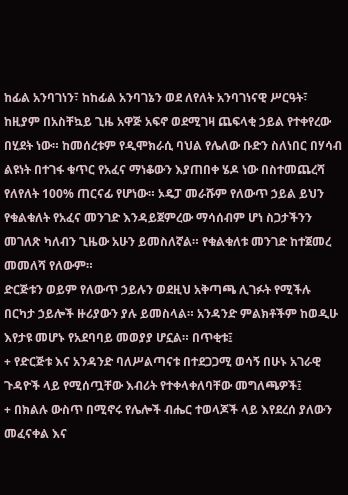ከፊል አንባገነን፣ ከከፊል አንባገኔን ወደ ለየለት አንባገነናዊ ሥርዓት፣ ከዚያም በአስቸኳይ ጊዜ አዋጅ አፍኖ ወደሚገዛ ጨፍላቂ ኃይል የተቀየረው በሂደት ነው። ከመሰረቱም የዲሞክራሲ ባህል የሌለው ቡድን ስለነበር በሃሳብ ልዩነት በተገፋ ቁጥር የአፈና ማነቆውን እያጠበቀ ሄዶ ነው በስተመጨረሻ የለየለት 100% ጠርናፊ የሆነው። ኦዴፓ መራሹም የለውጥ ኃይል ይህን የቁልቁለት የአፈና መንገድ እንዳይጀምረው ማሳሰብም ሆነ ስጋታችንን መገለጽ ካለብን ጊዜው አሁን ይመስለኛል። የቁልቁለቱ መንገድ ከተጀመረ መመለሻ የለውም።
ድርጅቱን ወይም የለውጥ ኃይሉን ወደዚህ አቅጣጫ ሊገፉት የሚችሉ በርካታ ኃይሎች ዙሪያውን ያሉ ይመስላል። አንዳንድ ምልክቶችም ከወዲሁ እየታዩ መሆኑ የአደባባይ መወያያ ሆኗል። በጥቂቱ፤
+ የድርጅቱ እና አንዳንድ ባለሥልጣናቱ በተደጋጋሚ ወሳኝ በሁኑ አገራዊ ጉዳዮች ላይ የሚሰጧቸው እብሪት የተቀላቀለባቸው መግለጫዎች፤
+ በክልሉ ውስጥ በሚኖሩ የሌሎች ብሔር ተወላጆች ላይ እየደረሰ ያለውን መፈናቀል እና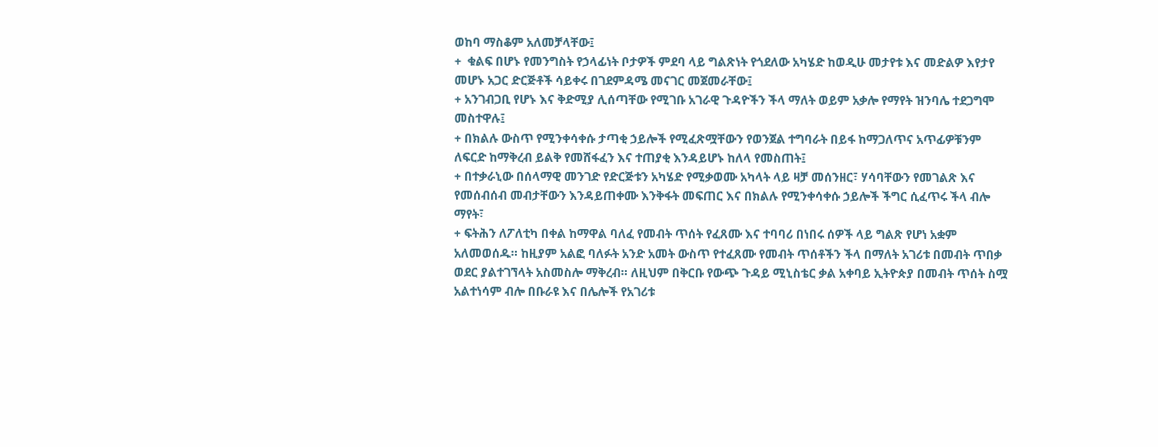ወከባ ማስቆም አለመቻላቸው፤
+  ቁልፍ በሆኑ የመንግስት የኃላፊነት ቦታዎች ምደባ ላይ ግልጽነት የጎደለው አካሄድ ከወዲሁ መታየቱ እና መድልዎ እየታየ መሆኑ አጋር ድርጅቶች ሳይቀሩ በገደምዳሜ መናገር መጀመራቸው፤
+ አንገብጋቢ የሆኑ እና ቅድሚያ ሊሰጣቸው የሚገቡ አገራዊ ጉዳዮችን ችላ ማለት ወይም አቃሎ የማየት ዝንባሌ ተደጋግሞ መስተዋሉ፤
+ በክልሉ ውስጥ የሚንቀሳቀሱ ታጣቂ ኃይሎች የሚፈጽሟቸውን የወንጀል ተግባራት በይፋ ከማጋለጥና አጥፊዎቹንም ለፍርድ ከማቅረብ ይልቅ የመሸፋፈን እና ተጠያቂ እንዳይሆኑ ከለላ የመስጠት፤
+ በተቃራኒው በሰላማዊ መንገድ የድርጅቱን አካሄድ የሚቃወሙ አካላት ላይ ዛቻ መሰንዘር፣ ሃሳባቸውን የመገልጽ እና የመሰብሰብ መብታቸውን እንዳይጠቀሙ እንቅፋት መፍጠር እና በክልሉ የሚንቀሳቀሱ ኃይሎች ችግር ሲፈጥሩ ችላ ብሎ ማየት፣
+ ፍትሕን ለፖለቲካ በቀል ከማዋል ባለፈ የመብት ጥሰት የፈጸሙ እና ተባባሪ በነበሩ ሰዎች ላይ ግልጽ የሆነ አቋም አለመወሰዱ። ከዚያም አልፎ ባለፉት አንድ አመት ውስጥ የተፈጸሙ የመብት ጥሰቶችን ችላ በማለት አገሪቱ በመብት ጥበቃ ወደር ያልተገኘላት አስመስሎ ማቅረብ። ለዚህም በቅርቡ የውጭ ጉዳይ ሚኒስቴር ቃል አቀባይ ኢትዮጵያ በመብት ጥሰት ስሟ አልተነሳም ብሎ በቡራዩ እና በሌሎች የአገሪቱ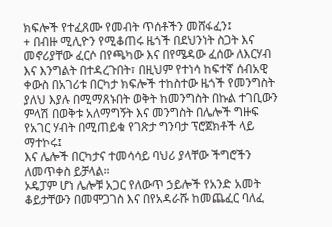ክፍሎች የተፈጸሙ የመብት ጥሰቶችን መሸፋፈን፤
+ በብዙ ሚሊዮን የሚቆጠሩ ዜጎች በደህንነት ስጋት እና መኖሪያቸው ፈርሶ በየጫካው እና በየሜዳው ፈሰው ለእርሃብ እና እንግልት በተዳረጉበት፣ በዚህም የተነሳ ከፍተኛ ሰብአዊ ቀውስ በአገሪቱ በርካታ ክፍሎች ተከስተው ዜጎች የመንግስት ያለህ እያሉ በሚማጸኑበት ወቅት ከመንግስት በኩል ተገቢውን ምላሽ በወቅቱ አለማግኝት እና መንግስት በሌሎች ግዙፍ የአገር ሃብት በሚጠይቁ የገጽታ ግንባታ ፕሮጀክቶች ላይ ማተኮሩ፤
እና ሌሎች በርካታና ተመሳሳይ ባህሪ ያላቸው ችግሮችን ለመጥቀስ ይቻላል።
ኦዴፓም ሆነ ሌሎቹ አጋር የለውጥ ኃይሎች የአንድ አመት ቆይታቸውን በመሞጋገስ እና በየአዳራሹ ከመጨፈር ባለፈ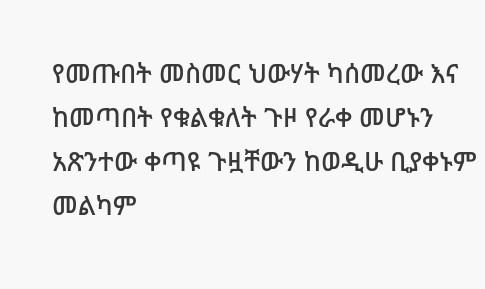የመጡበት መስመር ህውሃት ካሰመረው እና ከመጣበት የቁልቁለት ጉዞ የራቀ መሆኑን አጽንተው ቀጣዩ ጉዟቸውን ከወዲሁ ቢያቀኑም መልካም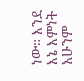ነው። እንደ እኔ እምነት አሁንም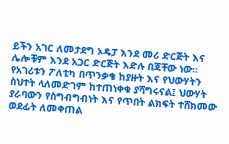ይችን አገር ለመታደግ ኦዴፓ እንደ መሪ ድርጅት እና ሌሎቹም እንደ አጋር ድርጅት እድሉ በጃቸው ነው። የአገሪቱን ፖለቲካ በጥንቃቄ ከያዙት እና የህውሃትን ስህተት ላለመድገም ከተጠነቀቁ ያሻግሩናል፤ ህውሃት ያራባውን የስግብግብነት እና የጥበት ልክፍት ተሸክመው ወደፊት ለመቀጠል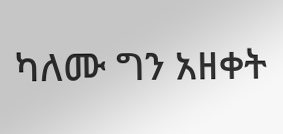ካለሙ ግን አዘቀት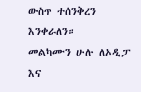ውስጥ ተሰንቅረን እንቀራለን።
መልካሙን ሁሉ ለኦዲፓ እና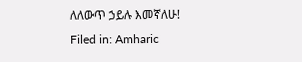ለለውጥ ኃይሉ እመኛለሁ!
Filed in: Amharic